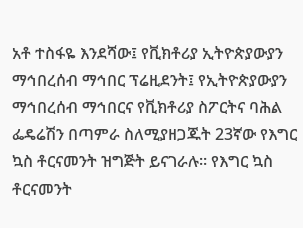አቶ ተስፋዬ እንደሻው፤ የቪክቶሪያ ኢትዮጵያውያን ማኅበረሰብ ማኅበር ፕሬዚደንት፤ የኢትዮጵያውያን ማኅበረሰብ ማኅበርና የቪክቶሪያ ስፖርትና ባሕል ፌዴሬሽን በጣምራ ስለሚያዘጋጁት 23ኛው የእግር ኳስ ቶርናመንት ዝግጅት ይናገራሉ። የእግር ኳስ ቶርናመንት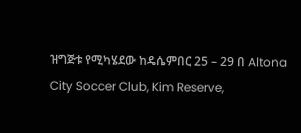ዝግጅቱ የሚካሄደው ከዴሴምበር 25 – 29 በ Altona City Soccer Club, Kim Reserve,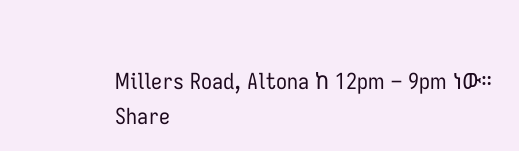Millers Road, Altona ከ 12pm – 9pm ነው።
Share